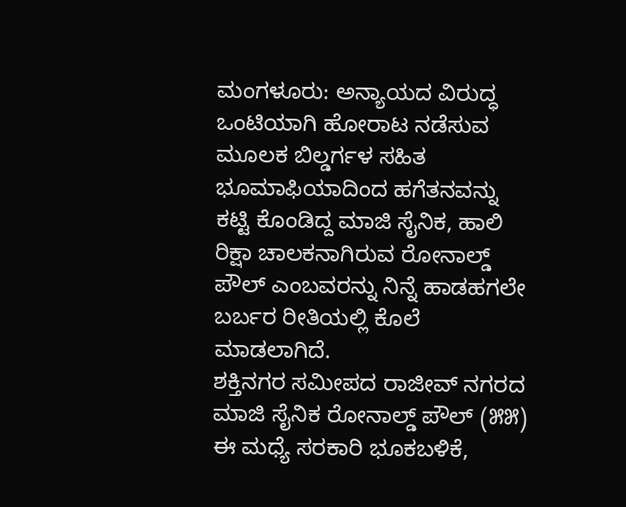ಮಂಗಳೂರು: ಅನ್ಯಾಯದ ವಿರುದ್ಧ ಒಂಟಿಯಾಗಿ ಹೋರಾಟ ನಡೆಸುವ ಮೂಲಕ ಬಿಲ್ಡರ್ಗಳ ಸಹಿತ ಭೂಮಾಫಿಯಾದಿಂದ ಹಗೆತನವನ್ನು ಕಟ್ಟಿ ಕೊಂಡಿದ್ದ ಮಾಜಿ ಸೈನಿಕ, ಹಾಲಿ ರಿಕ್ಷಾ ಚಾಲಕನಾಗಿರುವ ರೋನಾಲ್ಡ್ ಪೌಲ್ ಎಂಬವರನ್ನು ನಿನ್ನೆ ಹಾಡಹಗಲೇ ಬರ್ಬರ ರೀತಿಯಲ್ಲಿ ಕೊಲೆ ಮಾಡಲಾಗಿದೆ.
ಶಕ್ತಿನಗರ ಸಮೀಪದ ರಾಜೀವ್ ನಗರದ ಮಾಜಿ ಸೈನಿಕ ರೋನಾಲ್ಡ್ ಪೌಲ್ (೫೫) ಈ ಮಧ್ಯೆ ಸರಕಾರಿ ಭೂಕಬಳಿಕೆ,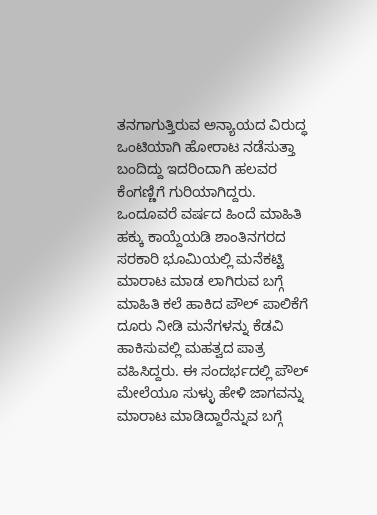ತನಗಾಗುತ್ತಿರುವ ಅನ್ಯಾಯದ ವಿರುದ್ಧ ಒಂಟಿಯಾಗಿ ಹೋರಾಟ ನಡೆಸುತ್ತಾ ಬಂದಿದ್ದು ಇದರಿಂದಾಗಿ ಹಲವರ ಕೆಂಗಣ್ಣಿಗೆ ಗುರಿಯಾಗಿದ್ದರು.
ಒಂದೂವರೆ ವರ್ಷದ ಹಿಂದೆ ಮಾಹಿತಿ ಹಕ್ಕು ಕಾಯ್ದೆಯಡಿ ಶಾಂತಿನಗರದ ಸರಕಾರಿ ಭೂಮಿಯಲ್ಲಿ ಮನೆಕಟ್ಟಿ ಮಾರಾಟ ಮಾಡ ಲಾಗಿರುವ ಬಗ್ಗೆ ಮಾಹಿತಿ ಕಲೆ ಹಾಕಿದ ಪೌಲ್ ಪಾಲಿಕೆಗೆ ದೂರು ನೀಡಿ ಮನೆಗಳನ್ನು ಕೆಡವಿ ಹಾಕಿಸುವಲ್ಲಿ ಮಹತ್ವದ ಪಾತ್ರ ವಹಿಸಿದ್ದರು. ಈ ಸಂದರ್ಭದಲ್ಲಿ ಪೌಲ್ ಮೇಲೆಯೂ ಸುಳ್ಳು ಹೇಳಿ ಜಾಗವನ್ನು ಮಾರಾಟ ಮಾಡಿದ್ದಾರೆನ್ನುವ ಬಗ್ಗೆ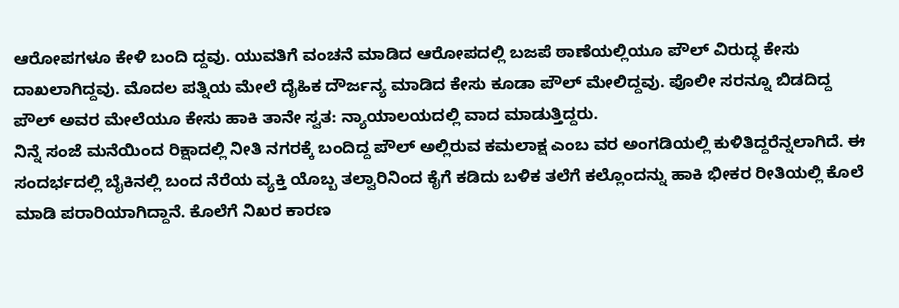ಆರೋಪಗಳೂ ಕೇಳಿ ಬಂದಿ ದ್ದವು. ಯುವತಿಗೆ ವಂಚನೆ ಮಾಡಿದ ಆರೋಪದಲ್ಲಿ ಬಜಪೆ ಠಾಣೆಯಲ್ಲಿಯೂ ಪೌಲ್ ವಿರುದ್ಧ ಕೇಸು ದಾಖಲಾಗಿದ್ದವು. ಮೊದಲ ಪತ್ನಿಯ ಮೇಲೆ ದೈಹಿಕ ದೌರ್ಜನ್ಯ ಮಾಡಿದ ಕೇಸು ಕೂಡಾ ಪೌಲ್ ಮೇಲಿದ್ದವು. ಪೊಲೀ ಸರನ್ನೂ ಬಿಡದಿದ್ದ ಪೌಲ್ ಅವರ ಮೇಲೆಯೂ ಕೇಸು ಹಾಕಿ ತಾನೇ ಸ್ವತ: ನ್ಯಾಯಾಲಯದಲ್ಲಿ ವಾದ ಮಾಡುತ್ತಿದ್ದರು.
ನಿನ್ನೆ ಸಂಜೆ ಮನೆಯಿಂದ ರಿಕ್ಷಾದಲ್ಲಿ ನೀತಿ ನಗರಕ್ಕೆ ಬಂದಿದ್ದ ಪೌಲ್ ಅಲ್ಲಿರುವ ಕಮಲಾಕ್ಷ ಎಂಬ ವರ ಅಂಗಡಿಯಲ್ಲಿ ಕುಳಿತಿದ್ದರೆನ್ನಲಾಗಿದೆ. ಈ ಸಂದರ್ಭದಲ್ಲಿ ಬೈಕಿನಲ್ಲಿ ಬಂದ ನೆರೆಯ ವ್ಯಕ್ತಿ ಯೊಬ್ಬ ತಲ್ವಾರಿನಿಂದ ಕೈಗೆ ಕಡಿದು ಬಳಿಕ ತಲೆಗೆ ಕಲ್ಲೊಂದನ್ನು ಹಾಕಿ ಭೀಕರ ರೀತಿಯಲ್ಲಿ ಕೊಲೆ ಮಾಡಿ ಪರಾರಿಯಾಗಿದ್ದಾನೆ. ಕೊಲೆಗೆ ನಿಖರ ಕಾರಣ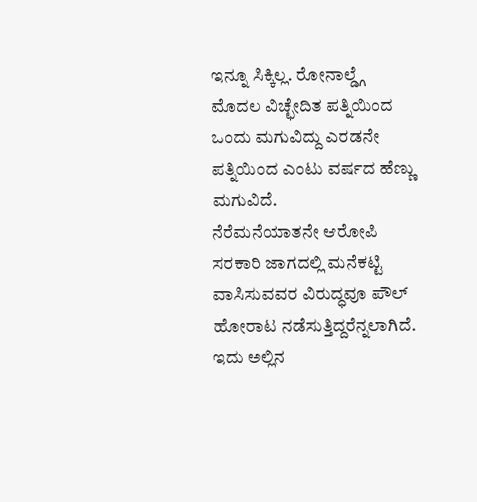ಇನ್ನೂ ಸಿಕ್ಕಿಲ್ಲ. ರೋನಾಲ್ಡ್ಗೆ ಮೊದಲ ವಿಚ್ಛೇದಿತ ಪತ್ನಿಯಿಂದ ಒಂದು ಮಗುವಿದ್ದು ಎರಡನೇ ಪತ್ನಿಯಿಂದ ಎಂಟು ವರ್ಷದ ಹೆಣ್ಣು ಮಗುವಿದೆ.
ನೆರೆಮನೆಯಾತನೇ ಆರೋಪಿ
ಸರಕಾರಿ ಜಾಗದಲ್ಲಿ ಮನೆಕಟ್ಟಿ ವಾಸಿಸುವವರ ವಿರುದ್ಧವೂ ಪೌಲ್ ಹೋರಾಟ ನಡೆಸುತ್ತಿದ್ದರೆನ್ನಲಾಗಿದೆ. ಇದು ಅಲ್ಲಿನ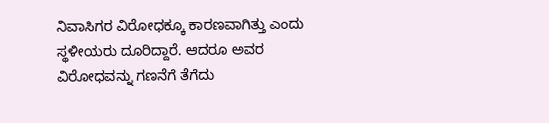ನಿವಾಸಿಗರ ವಿರೋಧಕ್ಕೂ ಕಾರಣವಾಗಿತ್ತು ಎಂದು ಸ್ಥಳೀಯರು ದೂರಿದ್ದಾರೆ. ಆದರೂ ಅವರ ವಿರೋಧವನ್ನು ಗಣನೆಗೆ ತೆಗೆದು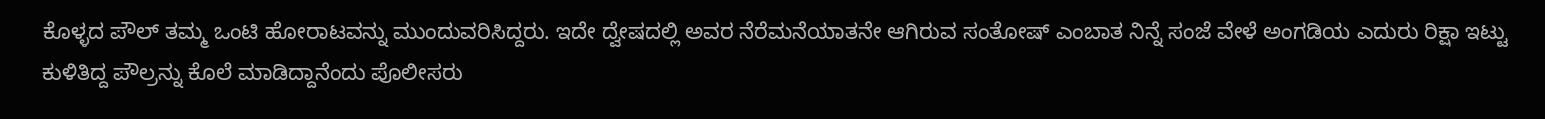ಕೊಳ್ಳದ ಪೌಲ್ ತಮ್ಮ ಒಂಟಿ ಹೋರಾಟವನ್ನು ಮುಂದುವರಿಸಿದ್ದರು. ಇದೇ ದ್ವೇಷದಲ್ಲಿ ಅವರ ನೆರೆಮನೆಯಾತನೇ ಆಗಿರುವ ಸಂತೋಷ್ ಎಂಬಾತ ನಿನ್ನೆ ಸಂಜೆ ವೇಳೆ ಅಂಗಡಿಯ ಎದುರು ರಿಕ್ಷಾ ಇಟ್ಟು ಕುಳಿತಿದ್ದ ಪೌಲ್ರನ್ನು ಕೊಲೆ ಮಾಡಿದ್ದಾನೆಂದು ಪೊಲೀಸರು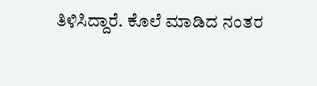ತಿಳಿಸಿದ್ದಾರೆ. ಕೊಲೆ ಮಾಡಿದ ನಂತರ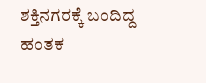ಶಕ್ತಿನಗರಕ್ಕೆ ಬಂದಿದ್ದ ಹಂತಕ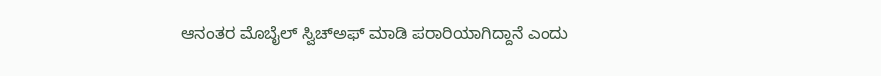ಆನಂತರ ಮೊಬೈಲ್ ಸ್ವಿಚ್ಅಫ್ ಮಾಡಿ ಪರಾರಿಯಾಗಿದ್ದಾನೆ ಎಂದು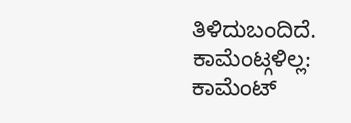ತಿಳಿದುಬಂದಿದೆ.
ಕಾಮೆಂಟ್ಗಳಿಲ್ಲ:
ಕಾಮೆಂಟ್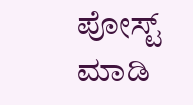ಪೋಸ್ಟ್ ಮಾಡಿ